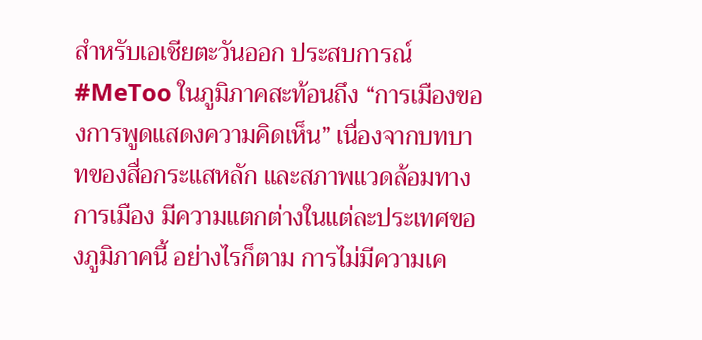สำหรับเอเชียตะวันออก ประสบการณ์ #MeToo ในภูมิภาคสะท้อนถึง “การเมืองของการพูดแสดงความคิดเห็น” เนื่องจากบทบาทของสื่อกระแสหลัก และสภาพแวดล้อมทางการเมือง มีความแตกต่างในแต่ละประเทศของภูมิภาคนี้ อย่างไรก็ตาม การไม่มีความเค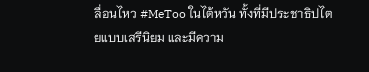ลื่อนไหว #MeToo ในไต้หวัน ทั้งที่มีประชาธิปไตยแบบเสรีนิยม และมีความ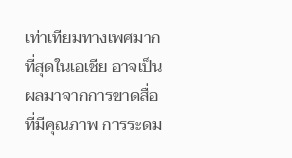เท่าเทียมทางเพศมากที่สุดในเอเชีย อาจเป็นผลมาจากการขาดสื่อที่มีคุณภาพ การระดม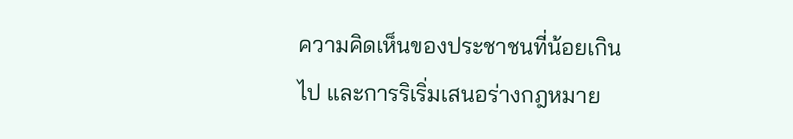ความคิดเห็นของประชาชนที่น้อยเกินไป และการริเริ่มเสนอร่างกฎหมาย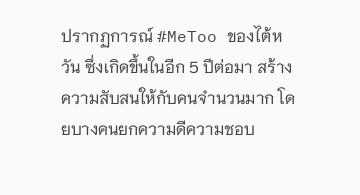ปรากฏการณ์ #MeToo ของไต้หวัน ซึ่งเกิดขึ้นในอีก 5 ปีต่อมา สร้างความสับสนให้กับคนจำนวนมาก โดยบางคนยกความดีความชอบ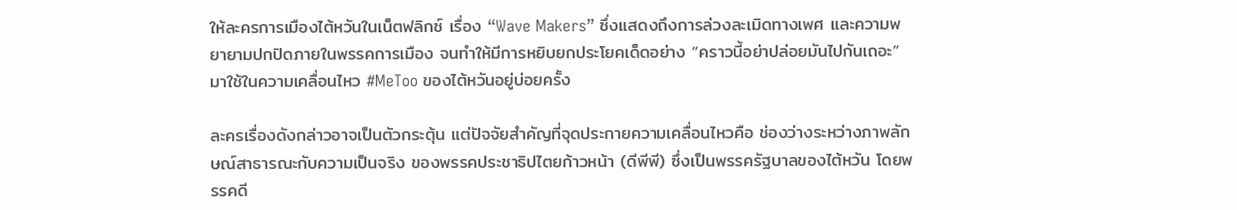ให้ละครการเมืองไต้หวันในเน็ตฟลิกซ์ เรื่อง “Wave Makers” ซึ่งแสดงถึงการล่วงละเมิดทางเพศ และความพยายามปกปิดภายในพรรคการเมือง จนทำให้มีการหยิบยกประโยคเด็ดอย่าง “คราวนี้อย่าปล่อยมันไปกันเถอะ” มาใช้ในความเคลื่อนไหว #MeToo ของไต้หวันอยู่บ่อยครั้ง

ละครเรื่องดังกล่าวอาจเป็นตัวกระตุ้น แต่ปัจจัยสำคัญที่จุดประกายความเคลื่อนไหวคือ ช่องว่างระหว่างภาพลักษณ์สาธารณะกับความเป็นจริง ของพรรคประชาธิปไตยก้าวหน้า (ดีพีพี) ซึ่งเป็นพรรครัฐบาลของไต้หวัน โดยพรรคดี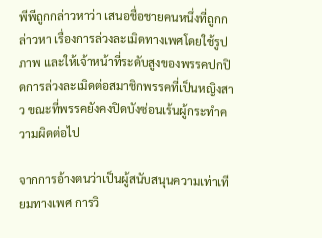พีพีถูกกล่าวหาว่า เสนอชื่อชายคนหนึ่งที่ถูกกล่าวหา เรื่องการล่วงละเมิดทางเพศโดยใช้รูปภาพ และให้เจ้าหน้าที่ระดับสูงของพรรคปกปิดการล่วงละเมิดต่อสมาชิกพรรคที่เป็นหญิงสาว ขณะที่พรรคยังคงปิดบังซ่อนเร้นผู้กระทำความผิดต่อไป

จากการอ้างตนว่าเป็นผู้สนับสนุนความเท่าเทียมทางเพศ การวิ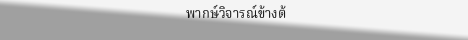พากษ์วิจารณ์ข้างต้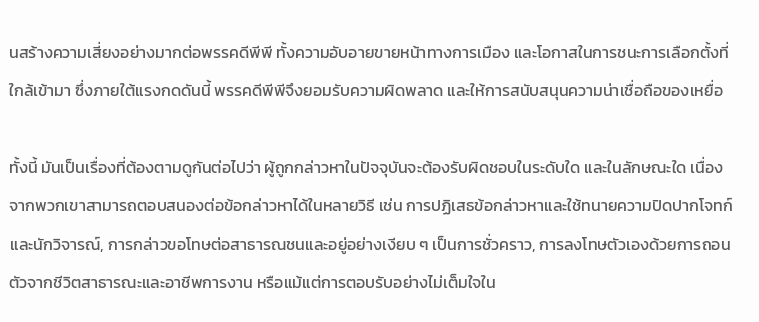นสร้างความเสี่ยงอย่างมากต่อพรรคดีพีพี ทั้งความอับอายขายหน้าทางการเมือง และโอกาสในการชนะการเลือกตั้งที่ใกล้เข้ามา ซึ่งภายใต้แรงกดดันนี้ พรรคดีพีพีจึงยอมรับความผิดพลาด และให้การสนับสนุนความน่าเชื่อถือของเหยื่อ

ทั้งนี้ มันเป็นเรื่องที่ต้องตามดูกันต่อไปว่า ผู้ถูกกล่าวหาในปัจจุบันจะต้องรับผิดชอบในระดับใด และในลักษณะใด เนื่องจากพวกเขาสามารถตอบสนองต่อข้อกล่าวหาได้ในหลายวิธี เช่น การปฏิเสธข้อกล่าวหาและใช้ทนายความปิดปากโจทก์และนักวิจารณ์, การกล่าวขอโทษต่อสาธารณชนและอยู่อย่างเงียบ ๆ เป็นการชั่วคราว, การลงโทษตัวเองด้วยการถอนตัวจากชีวิตสาธารณะและอาชีพการงาน หรือแม้แต่การตอบรับอย่างไม่เต็มใจใน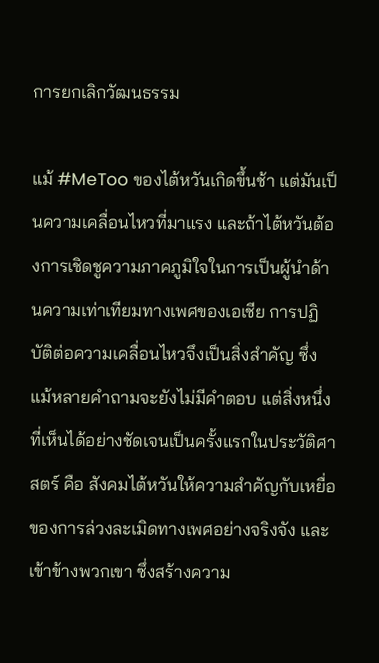การยกเลิกวัฒนธรรม

แม้ #MeToo ของไต้หวันเกิดขึ้นช้า แต่มันเป็นความเคลื่อนไหวที่มาแรง และถ้าไต้หวันต้องการเชิดชูความภาคภูมิใจในการเป็นผู้นำด้านความเท่าเทียมทางเพศของเอเชีย การปฏิบัติต่อความเคลื่อนไหวจึงเป็นสิ่งสำคัญ ซึ่งแม้หลายคำถามจะยังไม่มีคำตอบ แต่สิ่งหนึ่งที่เห็นได้อย่างชัดเจนเป็นครั้งแรกในประวัติศาสตร์ คือ สังคมไต้หวันให้ความสำคัญกับเหยื่อของการล่วงละเมิดทางเพศอย่างจริงจัง และเข้าข้างพวกเขา ซึ่งสร้างความ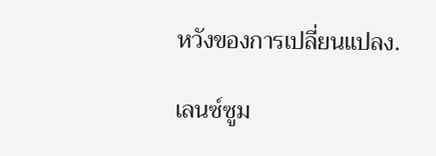หวังของการเปลี่ยนแปลง.

เลนซ์ซูม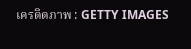เครดิตภาพ : GETTY IMAGES